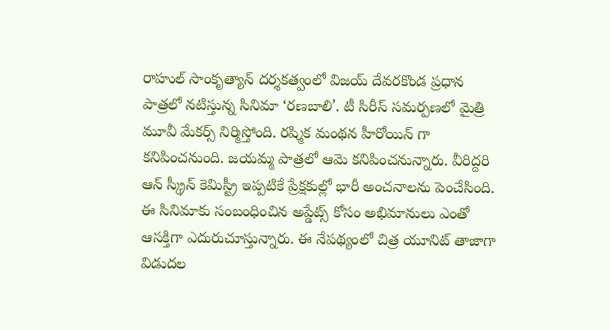రాహుల్ సాంకృత్యాన్ దర్శకత్వంలో విజయ్ దేవరకొండ ప్రధాన పాత్రలో నటిస్తున్న సినిమా ‘రణబాలి’. టీ సిరీస్ సమర్పణలో మైత్రి మూవీ మేకర్స్ నిర్మిస్తోంది. రష్మిక మంథన హీరోయిన్ గా కనిపించనుంది. జయమ్మ పాత్రలో ఆమె కనిపించనున్నారు. వీరిద్దరి ఆన్ స్క్రీన్ కెమిస్ట్రీ ఇప్పటికే ప్రేక్షకుల్లో భారీ అంచనాలను పెంచేసింది. ఈ సినిమాకు సంబంధించిన అప్డేట్స్ కోసం అభిమానులు ఎంతో ఆసక్తిగా ఎదురుచూస్తున్నారు. ఈ నేపథ్యంలో చిత్ర యూనిట్ తాజాగా విడుదల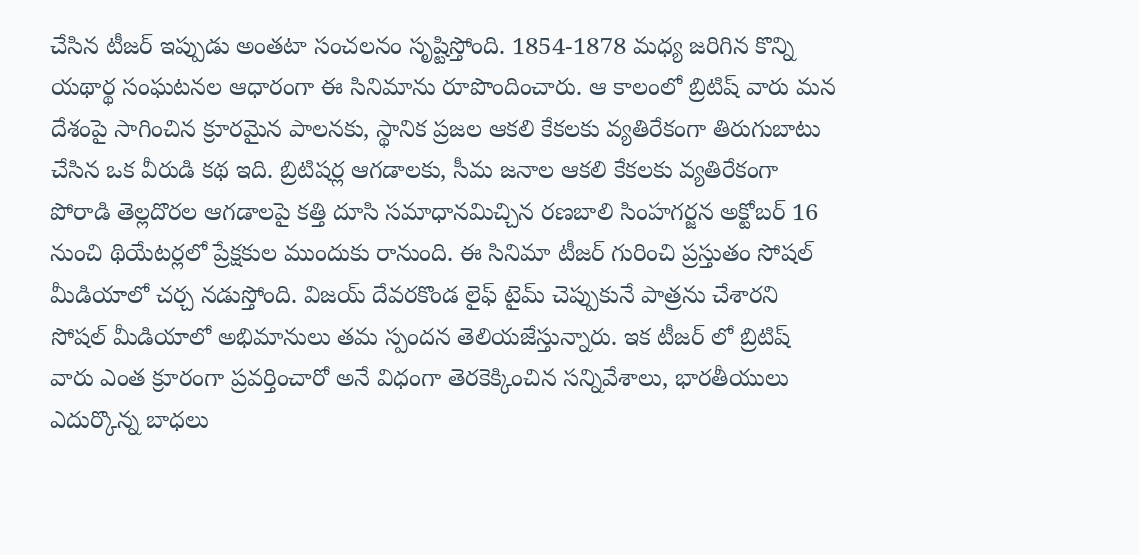చేసిన టీజర్ ఇప్పుడు అంతటా సంచలనం సృష్టిస్తోంది. 1854-1878 మధ్య జరిగిన కొన్ని యథార్థ సంఘటనల ఆధారంగా ఈ సినిమాను రూపొందించారు. ఆ కాలంలో బ్రిటిష్ వారు మన దేశంపై సాగించిన క్రూరమైన పాలనకు, స్థానిక ప్రజల ఆకలి కేకలకు వ్యతిరేకంగా తిరుగుబాటు చేసిన ఒక వీరుడి కథ ఇది. బ్రిటిషర్ల ఆగడాలకు, సీమ జనాల ఆకలి కేకలకు వ్యతిరేకంగా పోరాడి తెల్లదొరల ఆగడాలపై కత్తి దూసి సమాధానమిచ్చిన రణబాలి సింహగర్జన అక్టోబర్ 16 నుంచి థియేటర్లలో ప్రేక్షకుల ముందుకు రానుంది. ఈ సినిమా టీజర్ గురించి ప్రస్తుతం సోషల్ మీడియాలో చర్చ నడుస్తోంది. విజయ్ దేవరకొండ లైఫ్ టైమ్ చెప్పుకునే పాత్రను చేశారని సోషల్ మీడియాలో అభిమానులు తమ స్పందన తెలియజేస్తున్నారు. ఇక టీజర్ లో బ్రిటిష్ వారు ఎంత క్రూరంగా ప్రవర్తించారో అనే విధంగా తెరకెక్కించిన సన్నివేశాలు, భారతీయులు ఎదుర్కొన్న బాధలు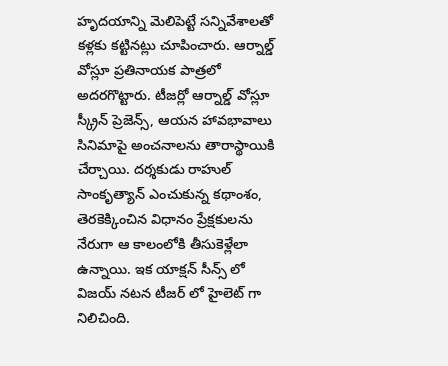హృదయాన్ని మెలిపెట్టే సన్నివేశాలతో కళ్లకు కట్టినట్లు చూపించారు. ఆర్నాల్డ్ వోస్లూ ప్రతినాయక పాత్రలో అదరగొట్టారు. టీజర్లో ఆర్నాల్డ్ వోస్లూ స్క్రీన్ ప్రెజెన్స్, ఆయన హావభావాలు సినిమాపై అంచనాలను తారాస్థాయికి చేర్చాయి. దర్శకుడు రాహుల్ సాంకృత్యాన్ ఎంచుకున్న కథాంశం, తెరకెక్కించిన విధానం ప్రేక్షకులను నేరుగా ఆ కాలంలోకి తీసుకెళ్లేలా ఉన్నాయి. ఇక యాక్షన్ సీన్స్ లో విజయ్ నటన టీజర్ లో హైలెట్ గా నిలిచింది.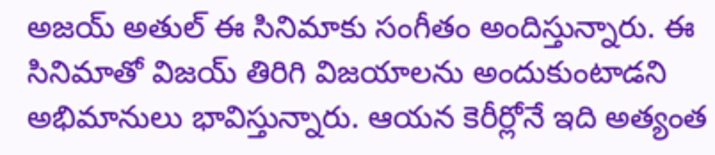అజయ్ అతుల్ ఈ సినిమాకు సంగీతం అందిస్తున్నారు. ఈ సినిమాతో విజయ్ తిరిగి విజయాలను అందుకుంటాడని అభిమానులు భావిస్తున్నారు. ఆయన కెరీర్లోనే ఇది అత్యంత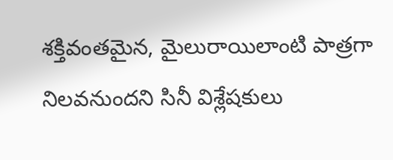శక్తివంతమైన, మైలురాయిలాంటి పాత్రగా నిలవనుందని సినీ విశ్లేషకులు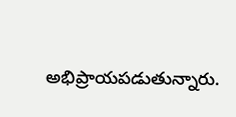అభిప్రాయపడుతున్నారు.